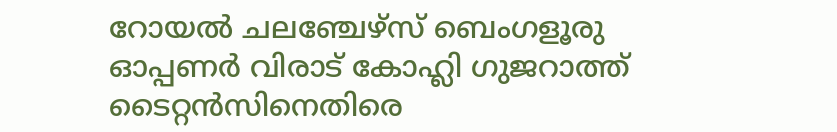റോയൽ ചലഞ്ചേഴ്സ് ബെംഗളൂരു ഓപ്പണർ വിരാട് കോഹ്ലി ഗുജറാത്ത് ടൈറ്റൻസിനെതിരെ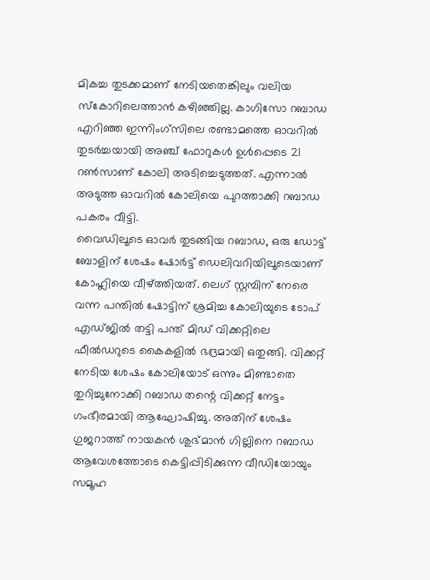മികച്ച തുടക്കമാണ് നേടിയതെങ്കിലും വലിയ സ്കോറിലെത്താൻ കഴിഞ്ഞില്ല. കാഗിസോ റബാഡ എറിഞ്ഞ ഇന്നിംഗ്സിലെ രണ്ടാമത്തെ ഓവറിൽ തുടർച്ചയായി അഞ്ച് ഫോറുകൾ ഉൾപ്പെടെ 21 റൺസാണ് കോലി അടിച്ചെടുത്തത്. എന്നാൽ അടുത്ത ഓവറിൽ കോലിയെ പുറത്താക്കി റബാഡ പകരം വീട്ടി.
വൈഡിലൂടെ ഓവർ തുടങ്ങിയ റബാഡ, ഒരു ഡോട്ട് ബോളിന് ശേഷം ഷോർട്ട് ഡെലിവറിയിലൂടെയാണ് കോഹ്ലിയെ വീഴ്ത്തിയത്. ലെഗ് സ്റ്റമ്പിന് നേരെ വന്ന പന്തിൽ ഷോട്ടിന് ശ്രമിച്ച കോലിയുടെ ടോപ് എഡ്ജിൽ തട്ടി പന്ത് മിഡ് വിക്കറ്റിലെ ഫീൽഡറുടെ കൈകളിൽ ഭദ്രമായി ഒതുങ്ങി. വിക്കറ്റ് നേടിയ ശേഷം കോലിയോട് ഒന്നും മിണ്ടാതെ തുറിച്ചുനോക്കി റബാഡ തന്റെ വിക്കറ്റ് നേട്ടം ഗംഭീരമായി ആഘോഷിച്ചു. അതിന് ശേഷം ഗുജറാത്ത് നായകൻ ശുഭ്മാൻ ഗില്ലിനെ റബാഡ ആവേശത്തോടെ കെട്ടിപ്പിടിക്കുന്ന വീഡിയോയും സമൂഹ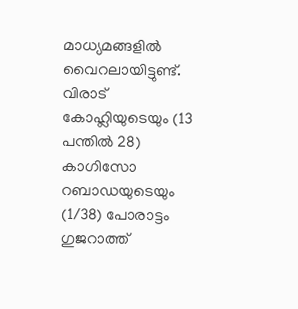മാധ്യമങ്ങളിൽ വൈറലായിട്ടുണ്ട്.
വിരാട് കോഹ്ലിയുടെയും (13 പന്തിൽ 28) കാഗിസോ റബാഡയുടെയും (1/38) പോരാട്ടം ഗുജറാത്ത്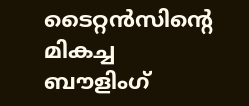ടൈറ്റൻസിന്റെ മികച്ച ബൗളിംഗ്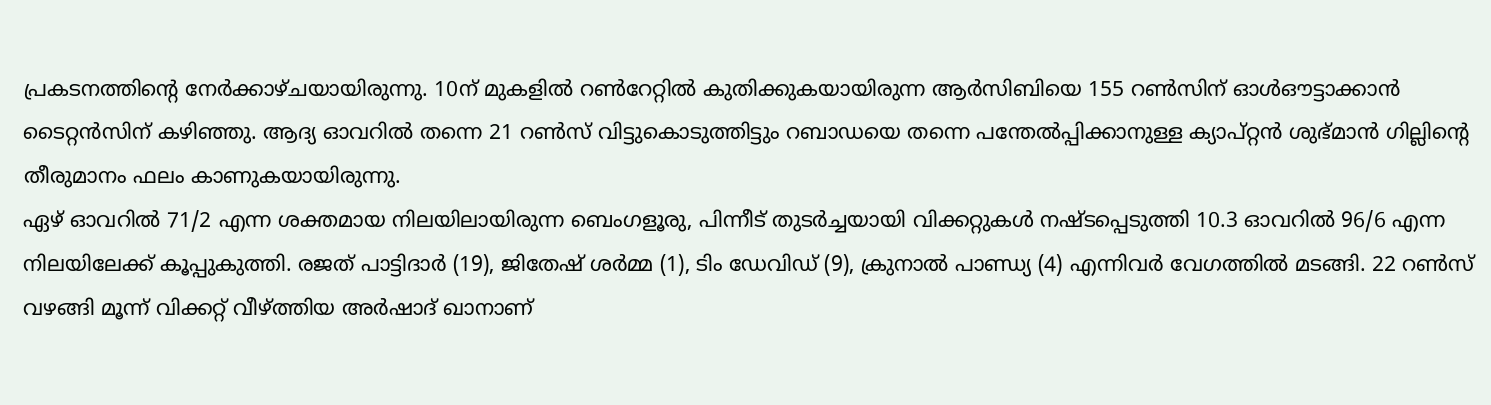പ്രകടനത്തിന്റെ നേർക്കാഴ്ചയായിരുന്നു. 10ന് മുകളിൽ റൺറേറ്റിൽ കുതിക്കുകയായിരുന്ന ആർസിബിയെ 155 റൺസിന് ഓൾഔട്ടാക്കാൻ ടൈറ്റൻസിന് കഴിഞ്ഞു. ആദ്യ ഓവറിൽ തന്നെ 21 റൺസ് വിട്ടുകൊടുത്തിട്ടും റബാഡയെ തന്നെ പന്തേൽപ്പിക്കാനുള്ള ക്യാപ്റ്റൻ ശുഭ്മാൻ ഗില്ലിന്റെ തീരുമാനം ഫലം കാണുകയായിരുന്നു.
ഏഴ് ഓവറിൽ 71/2 എന്ന ശക്തമായ നിലയിലായിരുന്ന ബെംഗളൂരു, പിന്നീട് തുടർച്ചയായി വിക്കറ്റുകൾ നഷ്ടപ്പെടുത്തി 10.3 ഓവറിൽ 96/6 എന്ന നിലയിലേക്ക് കൂപ്പുകുത്തി. രജത് പാട്ടിദാർ (19), ജിതേഷ് ശർമ്മ (1), ടിം ഡേവിഡ് (9), ക്രുനാൽ പാണ്ഡ്യ (4) എന്നിവർ വേഗത്തിൽ മടങ്ങി. 22 റൺസ് വഴങ്ങി മൂന്ന് വിക്കറ്റ് വീഴ്ത്തിയ അർഷാദ് ഖാനാണ്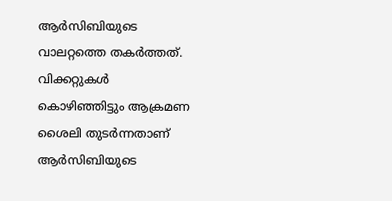ആർസിബിയുടെ വാലറ്റത്തെ തകർത്തത്. വിക്കറ്റുകൾ കൊഴിഞ്ഞിട്ടും ആക്രമണ ശൈലി തുടർന്നതാണ് ആർസിബിയുടെ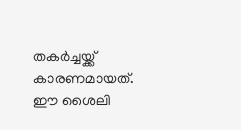തകർച്ചയ്ക്ക് കാരണമായത്. ഈ ശൈലി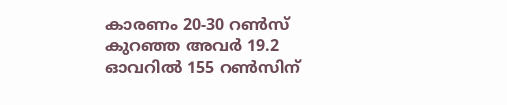കാരണം 20-30 റൺസ് കുറഞ്ഞ അവർ 19.2 ഓവറിൽ 155 റൺസിന്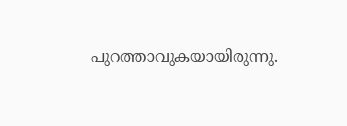പുറത്താവുകയായിരുന്നു.